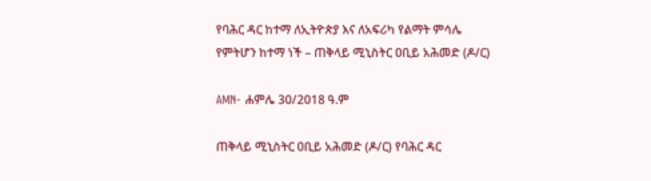የባሕር ዳር ከተማ ለኢትዮጵያ እና ለአፍሪካ የልማት ምሳሌ የምትሆን ከተማ ነች – ጠቅላይ ሚኒስትር ዐቢይ አሕመድ (ዶ/ር)

AMN- ሐምሌ 30/2018 ዓ.ም

ጠቅላይ ሚኒስትር ዐቢይ አሕመድ (ዶ/ር) የባሕር ዳር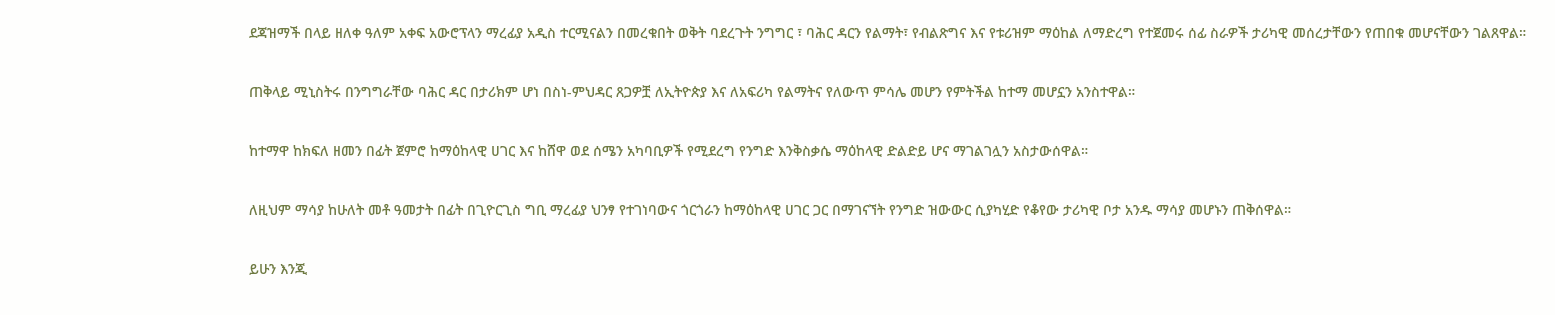ደጃዝማች በላይ ዘለቀ ዓለም አቀፍ አውሮፕላን ማረፊያ አዲስ ተርሚናልን በመረቁበት ወቅት ባደረጉት ንግግር ፣ ባሕር ዳርን የልማት፣ የብልጽግና እና የቱሪዝም ማዕከል ለማድረግ የተጀመሩ ሰፊ ስራዎች ታሪካዊ መሰረታቸውን የጠበቁ መሆናቸውን ገልጸዋል።

ጠቅላይ ሚኒስትሩ በንግግራቸው ባሕር ዳር በታሪክም ሆነ በስነ-ምህዳር ጸጋዎቿ ለኢትዮጵያ እና ለአፍሪካ የልማትና የለውጥ ምሳሌ መሆን የምትችል ከተማ መሆኗን አንስተዋል።

ከተማዋ ከክፍለ ዘመን በፊት ጀምሮ ከማዕከላዊ ሀገር እና ከሸዋ ወደ ሰሜን አካባቢዎች የሚደረግ የንግድ እንቅስቃሴ ማዕከላዊ ድልድይ ሆና ማገልገሏን አስታውሰዋል።

ለዚህም ማሳያ ከሁለት መቶ ዓመታት በፊት በጊዮርጊስ ግቢ ማረፊያ ህንፃ የተገነባውና ጎርጎራን ከማዕከላዊ ሀገር ጋር በማገናኘት የንግድ ዝውውር ሲያካሂድ የቆየው ታሪካዊ ቦታ አንዱ ማሳያ መሆኑን ጠቅሰዋል።

ይሁን እንጂ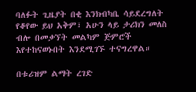ባለፉት ጊዜያት በቂ እንክብካቤ ሳይደረግለት የቆየው ይህ አቅም፣ አሁን ላይ ታሪክን መለስ ብሎ በመቃኘት መልካም ጅምሮች እየተከናወኑበት እንደሚገኙ ተናግረዋል።

በቱሪዝም ልማት ረገድ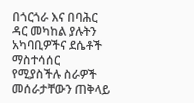በጎርጎራ እና በባሕር ዳር መካከል ያሉትን አካባቢዎችና ደሴቶች ማስተሳሰር የሚያስችሉ ስራዎች መሰራታቸውን ጠቅላይ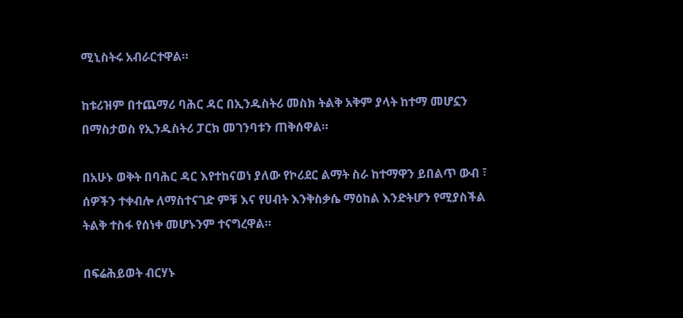ሚኒስትሩ አብራርተዋል።

ከቱሪዝም በተጨማሪ ባሕር ዳር በኢንዱስትሪ መስክ ትልቅ አቅም ያላት ከተማ መሆኗን በማስታወስ የኢንዱስትሪ ፓርክ መገንባቱን ጠቅሰዋል።

በአሁኑ ወቅት በባሕር ዳር እየተከናወነ ያለው የኮሪደር ልማት ስራ ከተማዋን ይበልጥ ውብ ፣ ሰዎችን ተቀብሎ ለማስተናገድ ምቹ እና የሀብት እንቅስቃሴ ማዕከል እንድትሆን የሚያስችል ትልቅ ተስፋ የሰነቀ መሆኑንም ተናግረዋል።

በፍሬሕይወት ብርሃኑ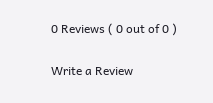0 Reviews ( 0 out of 0 )

Write a Review